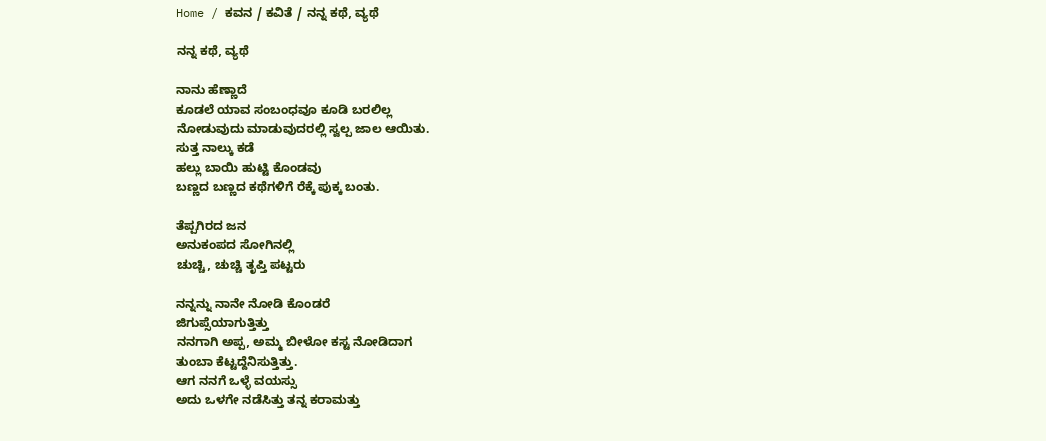Home / ಕವನ / ಕವಿತೆ / ನನ್ನ ಕಥೆ, ವ್ಯಥೆ

ನನ್ನ ಕಥೆ, ವ್ಯಥೆ

ನಾನು ಹೆಣ್ಣಾದೆ
ಕೂಡಲೆ ಯಾವ ಸಂಬಂಧವೂ ಕೂಡಿ ಬರಲಿಲ್ಲ
ನೋಡುವುದು ಮಾಡುವುದರಲ್ಲಿ ಸ್ವಲ್ಪ ಜಾಲ ಆಯಿತು.
ಸುತ್ತ ನಾಲ್ಕು ಕಡೆ
ಹಲ್ಲು ಬಾಯಿ ಹುಟ್ಟಿ ಕೊಂಡವು
ಬಣ್ಣದ ಬಣ್ಣದ ಕಥೆಗಳಿಗೆ ರೆಕ್ಕೆ ಪುಕ್ಕ ಬಂತು.

ತೆಪ್ಪಗಿರದ ಜನ
ಅನುಕಂಪದ ಸೋಗಿನಲ್ಲಿ
ಚುಚ್ಚಿ, ಚುಚ್ಚಿ ತೃಪ್ತಿ ಪಟ್ಟರು

ನನ್ನನ್ನು ನಾನೇ ನೋಡಿ ಕೊಂಡರೆ
ಜಿಗುಪ್ಸೆಯಾಗುತ್ತಿತ್ತು
ನನಗಾಗಿ ಅಪ್ಪ, ಅಮ್ಮ ಬೀಳೋ ಕಸ್ಟ ನೋಡಿದಾಗ
ತುಂಬಾ ಕೆಟ್ಟದ್ದೆನಿಸುತ್ತಿತ್ತು.
ಆಗ ನನಗೆ ಒಳ್ಳೆ ವಯಸ್ಸು
ಅದು ಒಳಗೇ ನಡೆಸಿತ್ತು ತನ್ನ ಕರಾಮತ್ತು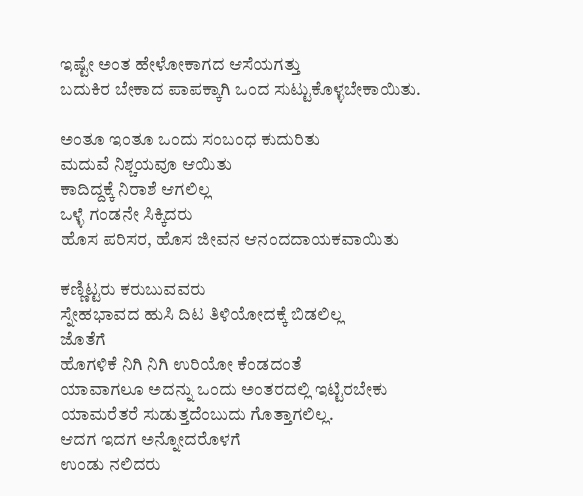ಇಷ್ಟೇ ಅಂತ ಹೇಳೋಕಾಗದ ಆಸೆಯಗತ್ತು
ಬದುಕಿರ ಬೇಕಾದ ಪಾಪಕ್ಕಾಗಿ ಒಂದ ಸುಟ್ಟುಕೊಳ್ಳಬೇಕಾಯಿತು.

ಅಂತೂ ಇಂತೂ ಒಂದು ಸಂಬಂಧ ಕುದುರಿತು
ಮದುವೆ ನಿಶ್ಚಯವೂ ಆಯಿತು
ಕಾದಿದ್ದಕ್ಕೆ ನಿರಾಶೆ ಆಗಲಿಲ್ಲ
ಒಳ್ಳೆ ಗಂಡನೇ ಸಿಕ್ಕಿದರು
ಹೊಸ ಪರಿಸರ, ಹೊಸ ಜೀವನ ಆನಂದದಾಯಕವಾಯಿತು

ಕಣ್ಣಿಟ್ಟರು ಕರುಬುವವರು
ಸ್ನೇಹಭಾವದ ಹುಸಿ ದಿಟ ತಿಳಿಯೋದಕ್ಕೆ ಬಿಡಲಿಲ್ಲ
ಜೊತೆಗೆ
ಹೊಗಳಿಕೆ ನಿಗಿ ನಿಗಿ ಉರಿಯೋ ಕೆಂಡದಂತೆ
ಯಾವಾಗಲೂ ಅದನ್ನು ಒಂದು ಅಂತರದಲ್ಲಿ ಇಟ್ಟಿರಬೇಕು
ಯಾಮರೆತರೆ ಸುಡುತ್ತದೆಂಬುದು ಗೊತ್ತಾಗಲಿಲ್ಲ.
ಆದಗ ಇದಗ ಅನ್ನೋದರೊಳಗೆ
ಉಂಡು ನಲಿದರು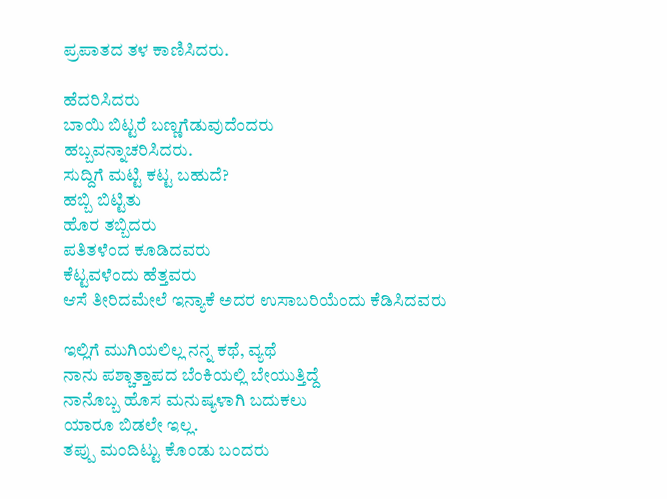ಪ್ರಪಾತದ ತಳ ಕಾಣಿಸಿದರು.

ಹೆದರಿಸಿದರು
ಬಾಯಿ ಬಿಟ್ಟರೆ ಬಣ್ಣಗೆಡುವುದೆಂದರು
ಹಬ್ಬವನ್ನಾಚರಿಸಿದರು.
ಸುದ್ದಿಗೆ ಮಟ್ಟಿ ಕಟ್ಟ ಬಹುದೆ?
ಹಬ್ಬಿ ಬಿಟ್ಟಿತು
ಹೊರ ತಬ್ಬಿದರು
ಪತಿತಳೆಂದ ಕೂಡಿದವರು
ಕೆಟ್ಟವಳೆಂದು ಹೆತ್ತವರು
ಆಸೆ ತೀರಿದಮೇಲೆ ಇನ್ಯಾಕೆ ಅದರ ಉಸಾಬರಿಯೆಂದು ಕೆಡಿಸಿದವರು

ಇಲ್ಲಿಗೆ ಮುಗಿಯಲಿಲ್ಲ ನನ್ನ ಕಥೆ, ವ್ಯಥೆ
ನಾನು ಪಶ್ಚಾತ್ತಾಪದ ಬೆಂಕಿಯಲ್ಲಿ ಬೇಯುತ್ತಿದ್ದೆ
ನಾನೊಬ್ಬ ಹೊಸ ಮನುಷ್ಯಳಾಗಿ ಬದುಕಲು
ಯಾರೂ ಬಿಡಲೇ ಇಲ್ಲ.
ತಪ್ಪು ಮಂದಿಟ್ಟು ಕೊಂಡು ಬಂದರು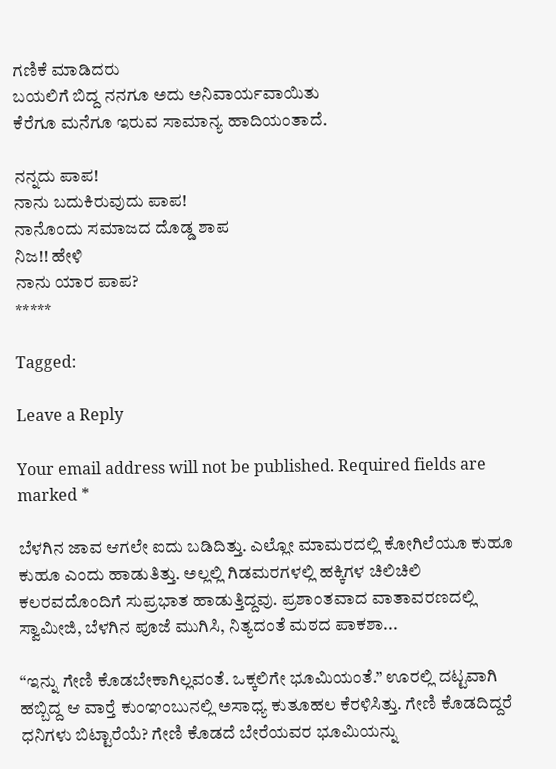ಗಣಿಕೆ ಮಾಡಿದರು
ಬಯಲಿಗೆ ಬಿದ್ದ ನನಗೂ ಅದು ಅನಿವಾರ್ಯವಾಯಿತು
ಕೆರೆಗೂ ಮನೆಗೂ ಇರುವ ಸಾಮಾನ್ಯ ಹಾದಿಯಂತಾದೆ.

ನನ್ನದು ಪಾಪ!
ನಾನು ಬದುಕಿರುವುದು ಪಾಪ!
ನಾನೊಂದು ಸಮಾಜದ ದೊಡ್ಡ ಶಾಪ
ನಿಜ!! ಹೇಳಿ
ನಾನು ಯಾರ ಪಾಪ?
*****

Tagged:

Leave a Reply

Your email address will not be published. Required fields are marked *

ಬೆಳಗಿನ ಜಾವ ಆಗಲೇ ಐದು ಬಡಿದಿತ್ತು. ಎಲ್ಲೋ ಮಾಮರದಲ್ಲಿ ಕೋಗಿಲೆಯೂ ಕುಹೂ ಕುಹೂ ಎಂದು ಹಾಡುತಿತ್ತು. ಅಲ್ಲಲ್ಲಿ ಗಿಡಮರಗಳಲ್ಲಿ ಹಕ್ಕಿಗಳ ಚಿಲಿಚಿಲಿ ಕಲರವದೊಂದಿಗೆ ಸುಪ್ರಭಾತ ಹಾಡುತ್ತಿದ್ದವು. ಪ್ರಶಾಂತವಾದ ವಾತಾವರಣದಲ್ಲಿ ಸ್ವಾಮೀಜಿ, ಬೆಳಗಿನ ಪೂಜೆ ಮುಗಿಸಿ, ನಿತ್ಯದಂತೆ ಮಠದ ಪಾಕಶಾ...

“ಇನ್ನು ಗೇಣಿ ಕೊಡಬೇಕಾಗಿಲ್ಲವಂತೆ. ಒಕ್ಕಲಿಗೇ ಭೂಮಿಯಂತೆ.” ಊರಲ್ಲಿ ದಟ್ಟವಾಗಿ ಹಬ್ಬಿದ್ದ ಆ ವಾರ್‍ತೆ ಕುಂಞಂಬುನಲ್ಲಿ ಅಸಾಧ್ಯ ಕುತೂಹಲ ಕೆರಳಿಸಿತ್ತು. ಗೇಣಿ ಕೊಡದಿದ್ದರೆ ಧನಿಗಳು ಬಿಟ್ಟಾರೆಯೆ? ಗೇಣಿ ಕೊಡದೆ ಬೇರೆಯವರ ಭೂಮಿಯನ್ನು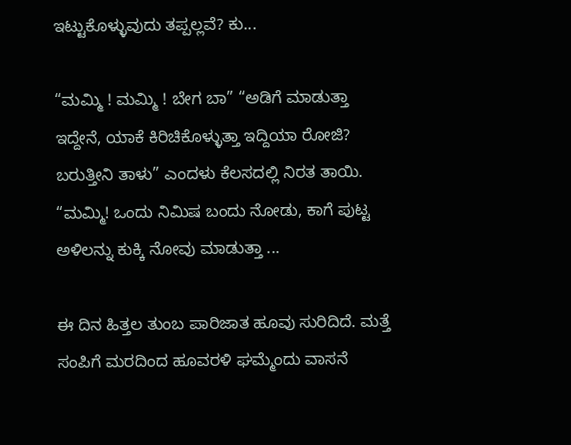ಇಟ್ಟುಕೊಳ್ಳುವುದು ತಪ್ಪಲ್ಲವೆ? ಕು...

“ಮಮ್ಮಿ ! ಮಮ್ಮಿ ! ಬೇಗ ಬಾ” “ಅಡಿಗೆ ಮಾಡುತ್ತಾ ಇದ್ದೇನೆ, ಯಾಕೆ ಕಿರಿಚಿಕೊಳ್ಳುತ್ತಾ ಇದ್ದಿಯಾ ರೋಜಿ? ಬರುತ್ತೀನಿ ತಾಳು” ಎಂದಳು ಕೆಲಸದಲ್ಲಿ ನಿರತ ತಾಯಿ. “ಮಮ್ಮಿ! ಒಂದು ನಿಮಿಷ ಬಂದು ನೋಡು, ಕಾಗೆ ಪುಟ್ಟ ಅಳಿಲನ್ನು ಕುಕ್ಕಿ ನೋವು ಮಾಡುತ್ತಾ ...

ಈ ದಿನ ಹಿತ್ತಲ ತುಂಬ ಪಾರಿಜಾತ ಹೂವು ಸುರಿದಿದೆ. ಮತ್ತೆ ಸಂಪಿಗೆ ಮರದಿಂದ ಹೂವರಳಿ ಘಮ್ಮೆಂದು ವಾಸನೆ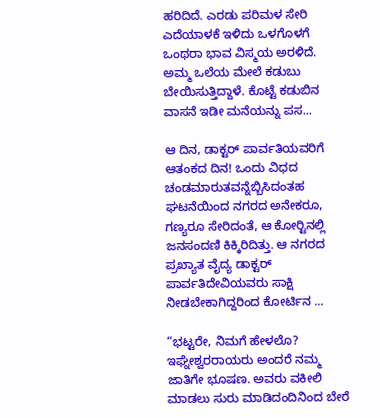ಹರಿದಿದೆ. ಎರಡು ಪರಿಮಳ ಸೇರಿ ಎದೆಯಾಳಕೆ ಇಳಿದು ಒಳಗೊಳಗೆ ಒಂಥರಾ ಭಾವ ವಿಸ್ಮಯ ಅರಳಿದೆ. ಅಮ್ಮ ಒಲೆಯ ಮೇಲೆ ಕಡುಬು ಬೇಯಿಸುತ್ತಿದ್ದಾಳೆ. ಕೊಟ್ಟೆ ಕಡುಬಿನ ವಾಸನೆ ಇಡೀ ಮನೆಯನ್ನು ಪಸ...

ಆ ದಿನ, ಡಾಕ್ಟರ್ ಪಾರ್ವತಿಯವರಿಗೆ ಆತಂಕದ ದಿನ! ಒಂದು ವಿಧದ ಚಂಡಮಾರುತವನ್ನೆಬ್ಬಿಸಿದಂತಹ ಘಟನೆಯಿಂದ ನಗರದ ಅನೇಕರೂ, ಗಣ್ಯರೂ ಸೇರಿದಂತೆ, ಆ ಕೋರ್‍ಟಿನಲ್ಲಿ ಜನಸಂದಣಿ ಕಿಕ್ಕಿರಿದಿತ್ತು. ಆ ನಗರದ ಪ್ರಖ್ಯಾತ ವೈದ್ಯ ಡಾಕ್ಟರ್ ಪಾರ್ವತಿದೇವಿಯವರು ಸಾಕ್ಷಿ ನೀಡಬೇಕಾಗಿದ್ದರಿಂದ ಕೋರ್ಟಿನ ...

“ಭಟ್ಟರೇ, ನಿಮಗೆ ಹೇಳಲೊ? ಇಘ್ನೇಶ್ವರರಾಯರು ಅಂದರೆ ನಮ್ಮ ಜಾತಿಗೇ ಭೂಷಣ. ಅವರು ವಕೀಲಿ ಮಾಡಲು ಸುರು ಮಾಡಿದಂದಿನಿಂದ ಬೇರೆ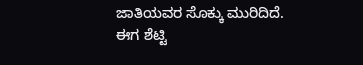ಜಾತಿಯವರ ಸೊಕ್ಕು ಮುರಿದಿದೆ. ಈಗ ಶೆಟ್ಟಿ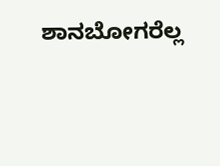ಶಾನಬೋಗರೆಲ್ಲ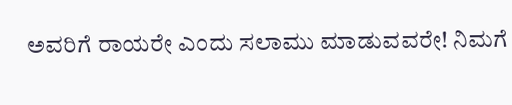ಅವರಿಗೆ ರಾಯರೇ ಎಂದು ಸಲಾಮು ಮಾಡುವವರೇ! ನಿಮಗೆ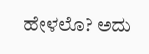ಹೇಳಲೊ? ಅದು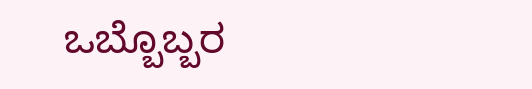ಒಬ್ಬೊಬ್ಬರ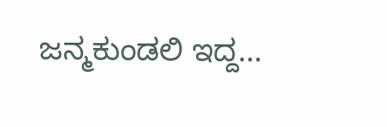ಜನ್ಮಕುಂಡಲಿ ಇದ್ದ...